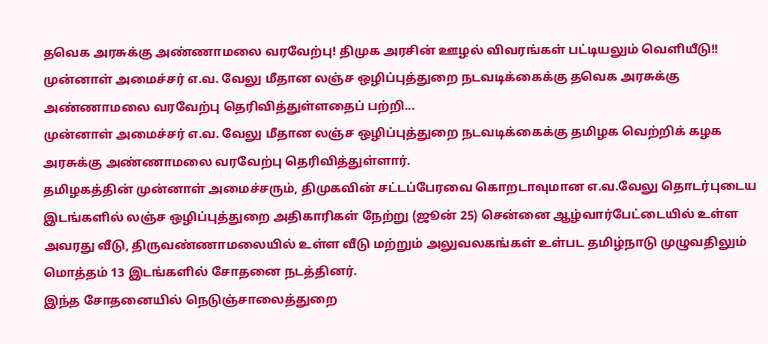தவெக அரசுக்கு அண்ணாமலை வரவேற்பு! திமுக அரசின் ஊழல் விவரங்கள் பட்டியலும் வெளியீடு!!
முன்னாள் அமைச்சர் எ.வ. வேலு மீதான லஞ்ச ஒழிப்புத்துறை நடவடிக்கைக்கு தவெக அரசுக்கு அண்ணாமலை வரவேற்பு தெரிவித்துள்ளதைப் பற்றி...
முன்னாள் அமைச்சர் எ.வ. வேலு மீதான லஞ்ச ஒழிப்புத்துறை நடவடிக்கைக்கு தமிழக வெற்றிக் கழக அரசுக்கு அண்ணாமலை வரவேற்பு தெரிவித்துள்ளார்.
தமிழகத்தின் முன்னாள் அமைச்சரும், திமுகவின் சட்டப்பேரவை கொறடாவுமான எ.வ.வேலு தொடர்புடைய இடங்களில் லஞ்ச ஒழிப்புத்துறை அதிகாரிகள் நேற்று (ஜூன் 25) சென்னை ஆழ்வார்பேட்டையில் உள்ள அவரது வீடு, திருவண்ணாமலையில் உள்ள வீடு மற்றும் அலுவலகங்கள் உள்பட தமிழ்நாடு முழுவதிலும் மொத்தம் 13 இடங்களில் சோதனை நடத்தினர்.
இந்த சோதனையில் நெடுஞ்சாலைத்துறை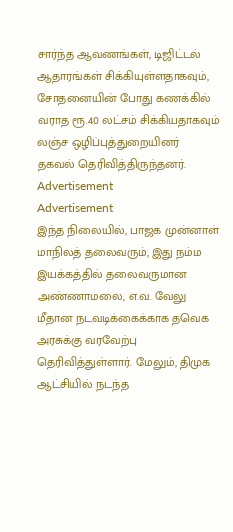சார்ந்த ஆவணங்கள், டிஜிட்டல் ஆதாரங்கள் சிக்கியுள்ளதாகவும், சோதனையின் போது கணக்கில் வராத ரூ.40 லட்சம் சிக்கியதாகவும் லஞ்ச ஒழிப்புத்துறையினர் தகவல் தெரிவித்திருந்தனர்.
Advertisement
Advertisement
இந்த நிலையில், பாஜக முன்னாள் மாநிலத் தலைவரும், இது நம்ம இயக்கத்தில் தலைவருமான அண்ணாமலை, எ.வ. வேலு மீதான நடவடிக்கைக்காக தவெக அரசுக்கு வரவேற்பு தெரிவித்துள்ளார். மேலும், திமுக ஆட்சியில் நடந்த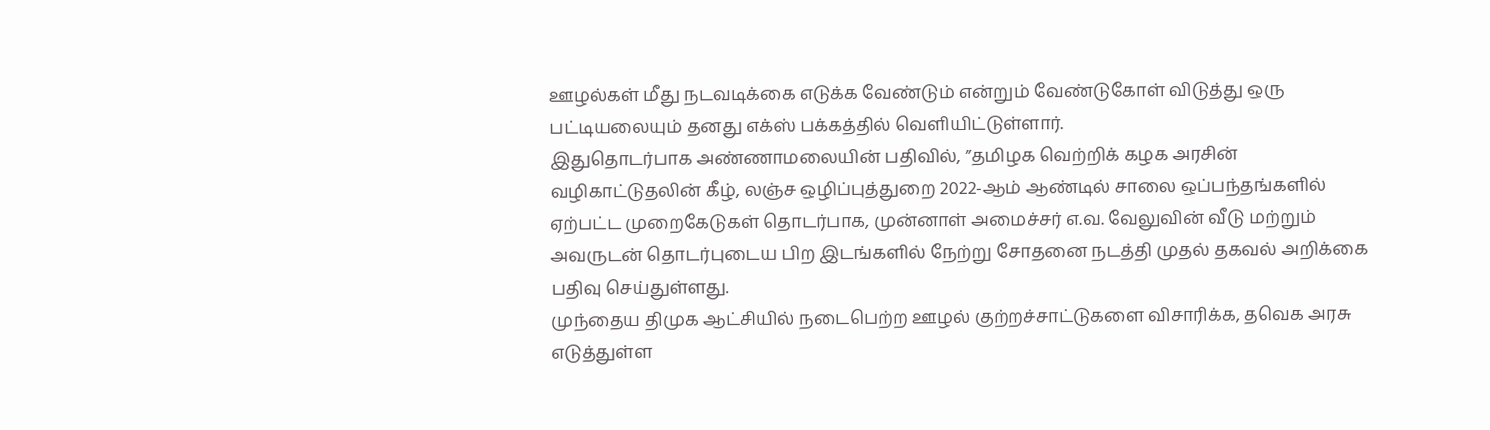ஊழல்கள் மீது நடவடிக்கை எடுக்க வேண்டும் என்றும் வேண்டுகோள் விடுத்து ஒரு பட்டியலையும் தனது எக்ஸ் பக்கத்தில் வெளியிட்டுள்ளார்.
இதுதொடர்பாக அண்ணாமலையின் பதிவில், ”தமிழக வெற்றிக் கழக அரசின் வழிகாட்டுதலின் கீழ், லஞ்ச ஒழிப்புத்துறை 2022-ஆம் ஆண்டில் சாலை ஒப்பந்தங்களில் ஏற்பட்ட முறைகேடுகள் தொடர்பாக, முன்னாள் அமைச்சர் எ.வ. வேலுவின் வீடு மற்றும் அவருடன் தொடர்புடைய பிற இடங்களில் நேற்று சோதனை நடத்தி முதல் தகவல் அறிக்கை பதிவு செய்துள்ளது.
முந்தைய திமுக ஆட்சியில் நடைபெற்ற ஊழல் குற்றச்சாட்டுகளை விசாரிக்க, தவெக அரசு எடுத்துள்ள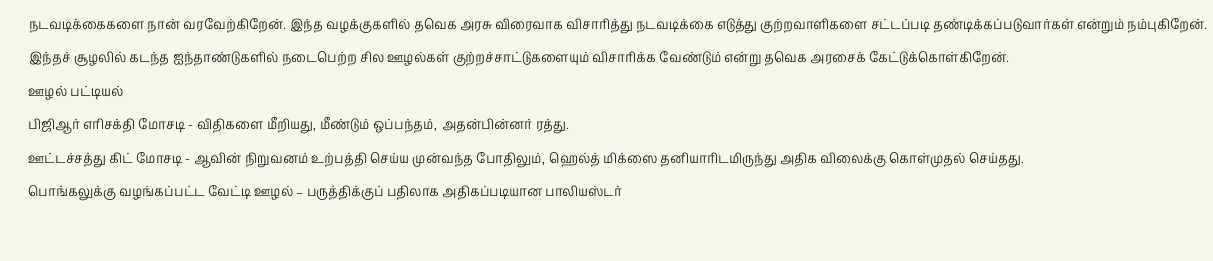நடவடிக்கைகளை நான் வரவேற்கிறேன். இந்த வழக்குகளில் தவெக அரசு விரைவாக விசாரித்து நடவடிக்கை எடுத்து குற்றவாளிகளை சட்டப்படி தண்டிக்கப்படுவார்கள் என்றும் நம்புகிறேன். இந்தச் சூழலில் கடந்த ஐந்தாண்டுகளில் நடைபெற்ற சில ஊழல்கள் குற்றச்சாட்டுகளையும் விசாரிக்க வேண்டும் என்று தவெக அரசைக் கேட்டுக்கொள்கிறேன்.
ஊழல் பட்டியல்
பிஜிஆர் எரிசக்தி மோசடி - விதிகளை மீறியது, மீண்டும் ஒப்பந்தம், அதன்பின்னர் ரத்து.
ஊட்டச்சத்து கிட் மோசடி - ஆவின் நிறுவனம் உற்பத்தி செய்ய முன்வந்த போதிலும், ஹெல்த் மிக்ஸை தனியாரிடமிருந்து அதிக விலைக்கு கொள்முதல் செய்தது.
பொங்கலுக்கு வழங்கப்பட்ட வேட்டி ஊழல் – பருத்திக்குப் பதிலாக அதிகப்படியான பாலியஸ்டர்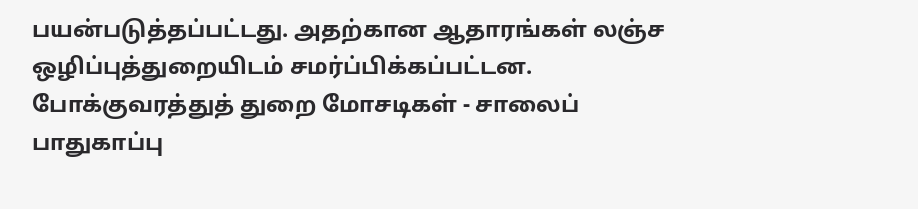பயன்படுத்தப்பட்டது. அதற்கான ஆதாரங்கள் லஞ்ச ஒழிப்புத்துறையிடம் சமர்ப்பிக்கப்பட்டன.
போக்குவரத்துத் துறை மோசடிகள் - சாலைப் பாதுகாப்பு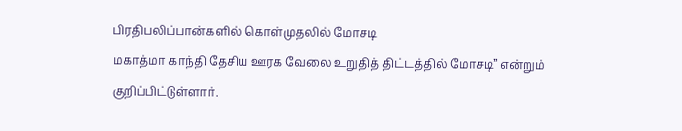பிரதிபலிப்பான்களில் கொள்முதலில் மோசடி
மகாத்மா காந்தி தேசிய ஊரக வேலை உறுதித் திட்டத்தில் மோசடி” என்றும் குறிப்பிட்டுள்ளார்.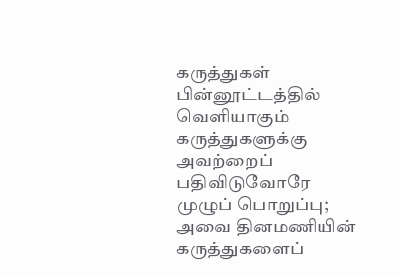கருத்துகள்
பின்னூட்டத்தில் வெளியாகும் கருத்துகளுக்கு அவற்றைப் பதிவிடுவோரே முழுப் பொறுப்பு; அவை தினமணியின் கருத்துகளைப்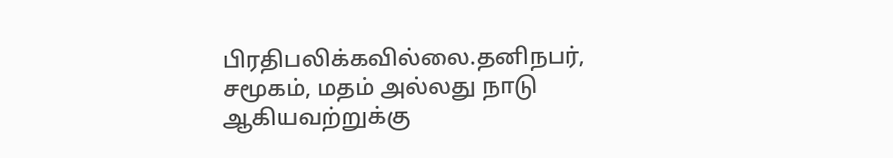பிரதிபலிக்கவில்லை.தனிநபர், சமூகம், மதம் அல்லது நாடு ஆகியவற்றுக்கு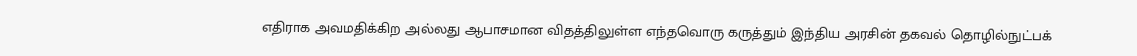எதிராக அவமதிக்கிற அல்லது ஆபாசமான விதத்திலுள்ள எந்தவொரு கருத்தும் இந்திய அரசின் தகவல் தொழில்நுட்பக்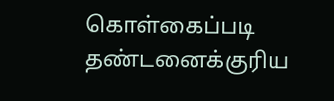கொள்கைப்படி தண்டனைக்குரிய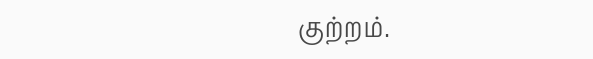குற்றம்.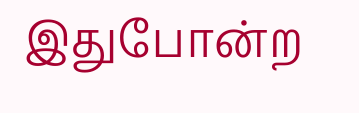இதுபோன்ற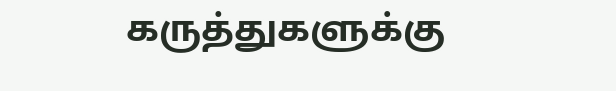கருத்துகளுக்கு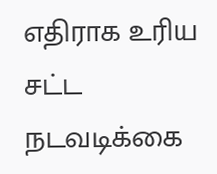எதிராக உரிய சட்ட நடவடிக்கை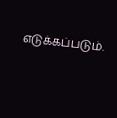எடுக்கப்படும்.